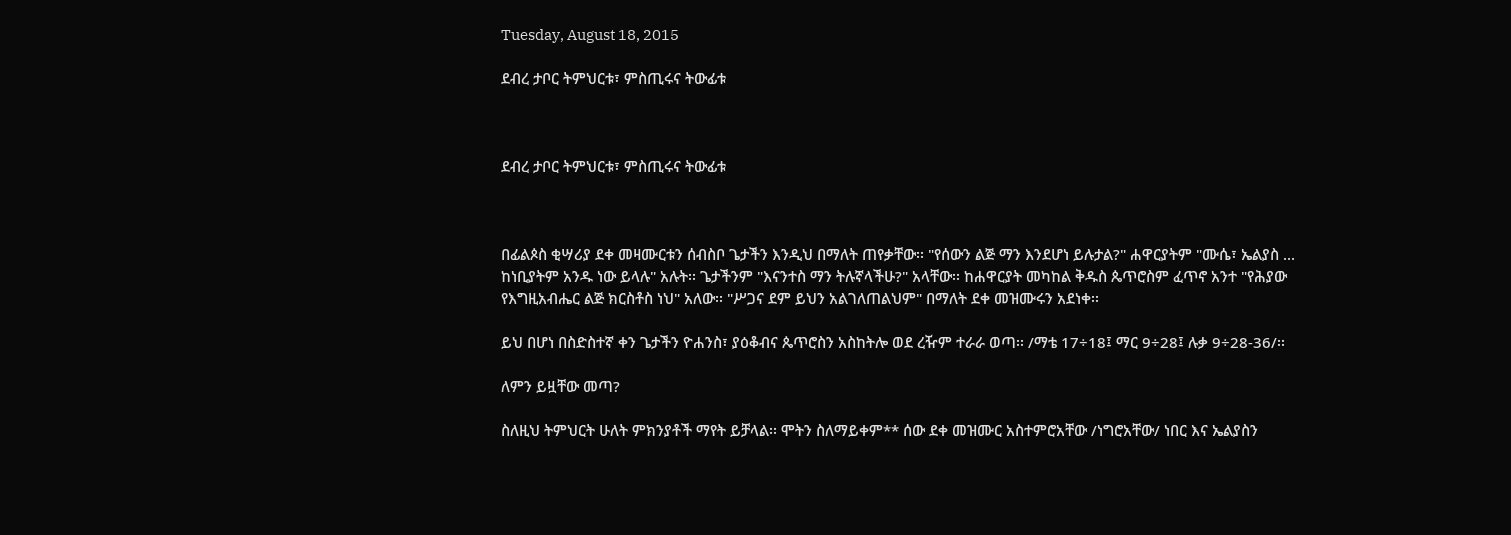Tuesday, August 18, 2015

ደብረ ታቦር ትምህርቱ፣ ምስጢሩና ትውፊቱ



ደብረ ታቦር ትምህርቱ፣ ምስጢሩና ትውፊቱ



በፊልጶስ ቂሣሪያ ደቀ መዛሙርቱን ሰብስቦ ጌታችን እንዲህ በማለት ጠየቃቸው፡፡ "የሰውን ልጅ ማን እንደሆነ ይሉታል?" ሐዋርያትም "ሙሴ፣ ኤልያስ ... ከነቢያትም አንዱ ነው ይላሉ" አሉት፡፡ ጌታችንም "እናንተስ ማን ትሉኛላችሁ?" አላቸው፡፡ ከሐዋርያት መካከል ቅዱስ ጴጥሮስም ፈጥኖ አንተ "የሕያው የእግዚአብሔር ልጅ ክርስቶስ ነህ" አለው፡፡ "ሥጋና ደም ይህን አልገለጠልህም" በማለት ደቀ መዝሙሩን አደነቀ፡፡

ይህ በሆነ በስድስተኛ ቀን ጌታችን ዮሐንስ፣ ያዕቆብና ጴጥሮስን አስከትሎ ወደ ረዥም ተራራ ወጣ፡፡ /ማቴ 17÷18፤ ማር 9÷28፤ ሉቃ 9÷28-36/፡፡

ለምን ይዟቸው መጣ?

ስለዚህ ትምህርት ሁለት ምክንያቶች ማየት ይቻላል፡፡ ሞትን ስለማይቀም** ሰው ደቀ መዝሙር አስተምሮአቸው /ነግሮአቸው/ ነበር እና ኤልያስን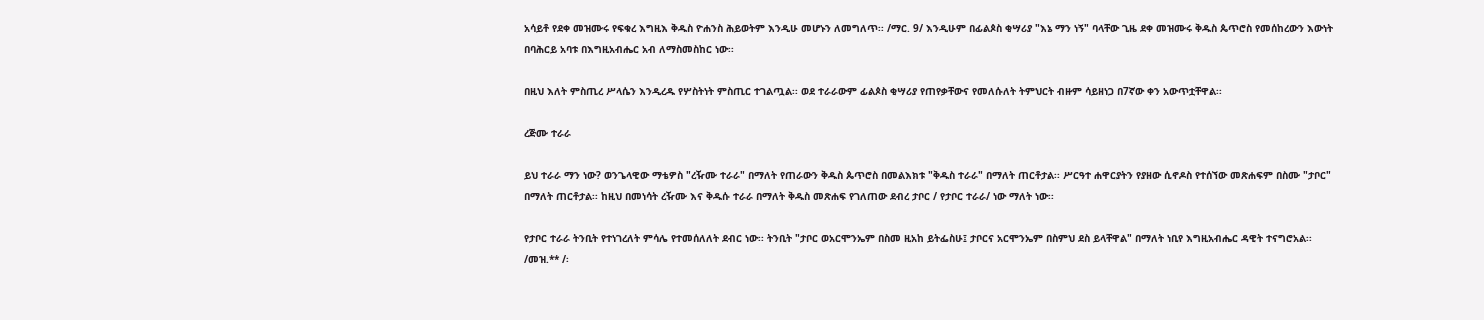አሳይቶ የደቀ መዝሙሩ የፍቁረ እግዚእ ቅዱስ ዮሐንስ ሕይወትም እንዲሁ መሆኑን ለመግለጥ፡፡ /ማር. 9/ እንዲሁም በፊልጶስ ቂሣሪያ "እኔ ማን ነኝ" ባላቸው ጊዜ ደቀ መዝሙሩ ቅዱስ ጴጥሮስ የመሰከረውን እውነት በባሕርይ አባቱ በእግዚአብሔር አብ ለማስመስከር ነው፡፡

በዚህ እለት ምስጢረ ሥላሴን እንዲረዱ የሦስትነት ምስጢር ተገልጧል፡፡ ወደ ተራራውም ፊልጶስ ቂሣሪያ የጠየቃቸውና የመለሱለት ትምህርት ብዙም ሳይዘነጋ በ7ኛው ቀን አውጥቷቸዋል፡፡

ረጅሙ ተራራ

ይህ ተራራ ማን ነው? ወንጌላዊው ማቴዎስ "ረዥሙ ተራራ" በማለት የጠራውን ቅዱስ ጴጥሮስ በመልእክቱ "ቅዱስ ተራራ" በማለት ጠርቶታል፡፡ ሥርዓተ ሐዋርያትን የያዘው ሲኖዶስ የተሰኘው መጽሐፍም በስሙ "ታቦር" በማለት ጠርቶታል፡፡ ከዚህ በመነሳት ረዥሙ እና ቅዱሱ ተራራ በማለት ቅዱስ መጽሐፍ የገለጠው ደብረ ታቦር / የታቦር ተራራ/ ነው ማለት ነው፡፡

የታቦር ተራራ ትንቢት የተነገረለት ምሳሌ የተመሰለለት ደብር ነው፡፡ ትንቢት "ታቦር ወአርሞንኤም በስመ ዚአከ ይትፌስሁ፤ ታቦርና አርሞንኤም በስምህ ደስ ይላቸዋል" በማለት ነቢየ እግዚአብሔር ዳዊት ተናግሮአል፡፡ /መዝ.** /፡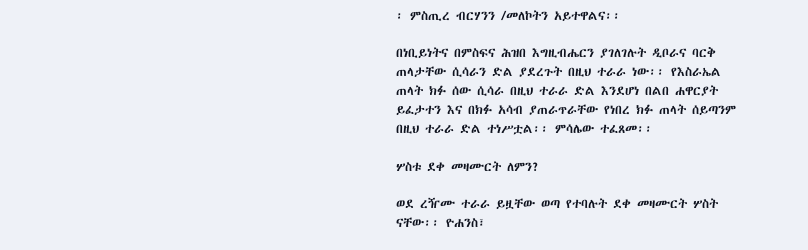፡ ምስጢረ ብርሃንን /መለኮትን አይተዋልና፡፡

በነቢይነትና በምስፍና ሕዝበ እግዚብሔርን ያገለገሉት ዲቦራና ባርቅ ጠላታቸው ሲሳራን ድል ያደረጉት በዚህ ተራራ ነው፡፡ የእስራኤል ጠላት ክፉ ሰው ሲሳራ በዚህ ተራራ ድል እንደሆነ በልበ ሐዋርያት ይፈታተን እና በክፉ አሳብ ያጠራጥራቸው የነበረ ክፉ ጠላት ሰይጣንም በዚህ ተራራ ድል ተነሥቷል፡፡ ምሳሌው ተፈጸመ፡፡

ሦስቱ ደቀ መዛሙርት ለምን?

ወደ ረዥሙ ተራራ ይዟቸው ወጣ የተባሉት ደቀ መዛሙርት ሦስት ናቸው፡፡ ዮሐንስ፣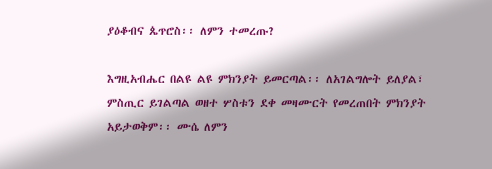ያዕቆብና ጴጥሮስ፡፡ ለምን ተመረጡ?

እግዚአብሔር በልዩ ልዩ ምክንያት ይመርጣል፡፡ ለአገልግሎት ይለያል፣ ምስጢር ይገልጣል ወዘተ ሦስቱን ደቀ መዛሙርት የመረጠበት ምክንያት አይታወቅም፡፡ ሙሴ ለምን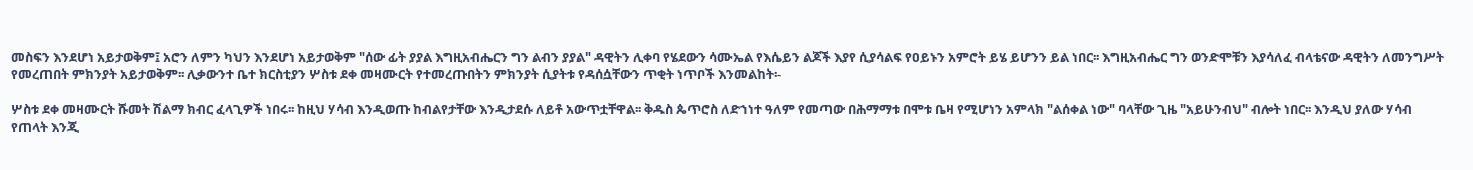መስፍን እንደሆነ አይታወቅም፤ አሮን ለምን ካህን እንደሆነ አይታወቅም "ሰው ፊት ያያል እግዚአብሔርን ግን ልብን ያያል" ዳዊትን ሊቀባ የሄደውን ሳሙኤል የእሴይን ልጆች እያየ ሲያሳልፍ የዐይኑን አምሮት ይሄ ይሆንን ይል ነበር፡፡ እግዚአብሔር ግን ወንድሞቹን እያሳለፈ ብላቴናው ዳዊትን ለመንግሥት የመረጠበት ምክንያት አይታወቅም፡፡ ሊቃውንተ ቤተ ክርስቲያን ሦስቱ ደቀ መዛሙርት የተመረጡበትን ምክንያት ሲያትቱ የዳሰሷቸውን ጥቂት ነጥቦች እንመልከት፡-

ሦስቱ ደቀ መዛሙርት ሹመት ሽልማ ክብር ፈላጊዎች ነበሩ፡፡ ከዚህ ሃሳብ እንዲወጡ ከብልየታቸው እንዲታደሱ ለይቶ አውጥቷቸዋል፡፡ ቅዱስ ጴጥሮስ ለድኀነተ ዓለም የመጣው በሕማማቱ በሞቱ ቤዛ የሚሆነን አምላክ "ልሰቀል ነው" ባላቸው ጊዜ "አይሁንብህ" ብሎት ነበር፡፡ እንዲህ ያለው ሃሳብ የጠላት እንጂ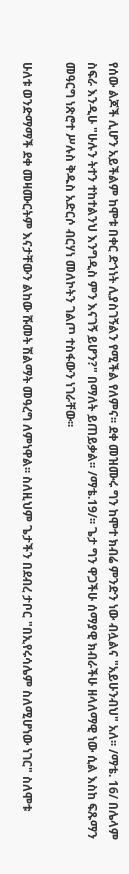የሰው ልጆች ሊሆን አይችልም ከሞቱ በቀር ድኀነት ሊያስገኝልን የሚችል የለምና፡፡ ደቀ መዝሙሩ ግን ከሞተ ክብሬ ምንድን ነው ብሏልና "አይሁንብህ" አለ፡፡ /ማቴ. 16/ በሌላም ስፍራ እንዲሁ "ሁሉን ትተን ተከተልንህ እንግዲስ ምን እናገኝ ይሆን?" በማለት ይጠይቃል፡፡ /ማቴ.19/፡፡ ጌታ ግን ዋጋችሁ ሰማያዊ ክብራችሁ ዘላለማዊ ነው ሲል እስከ ፍጹማን መዓርግ ነጽሮተ ሥሉስ ቅዱስ አድርሶ ብርሃነ መለኮትን ገልጦ ተስፋውን ነገራቸው፡፡

ሁለቱ ወንድማማች ደቀ መዛሙርትም እናታቸውን ልከው ሹመት ሽልማት መዓረግ ለምነዋል፡፡ ስለዚህም ጌታችን በደብረ ታቦር "በኢየሩሳሌም ስለሚሆነው ነገር" ስለሞቱ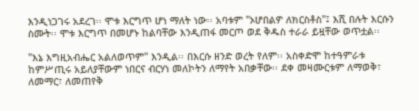እንዲነጋገሩ አደረገ፡፡ ሞቱ እርግጥ ሆነ ማለት ነው፡፡ አባቱም "ኦሆበልዎ ለክርስቶስ"፤ እሺ በሉት እርሱን ስሙት፡፡ ሞቱ እርግጥ በመሆኑ ከልባቸው እንዲጠፋ መርጦ ወደ ቅዱስ ተራራ ይዟቸው ወጥቷል፡፡

"እኔ እግዚአብሔር አልለወጥም" እንዲል፡፡ በእርሱ ዘንድ ወረት የለም፡፡ አስቀድሞ ከተዓምራቱ ከምሥጢሩ አይለያቸውም ነበርና ብርሃነ መለኮትን ለማየት አበቃቸው፡፡ ደቀ መዛሙርቱም ለማወቅ፣ ለመማር፣ ለመጠየቅ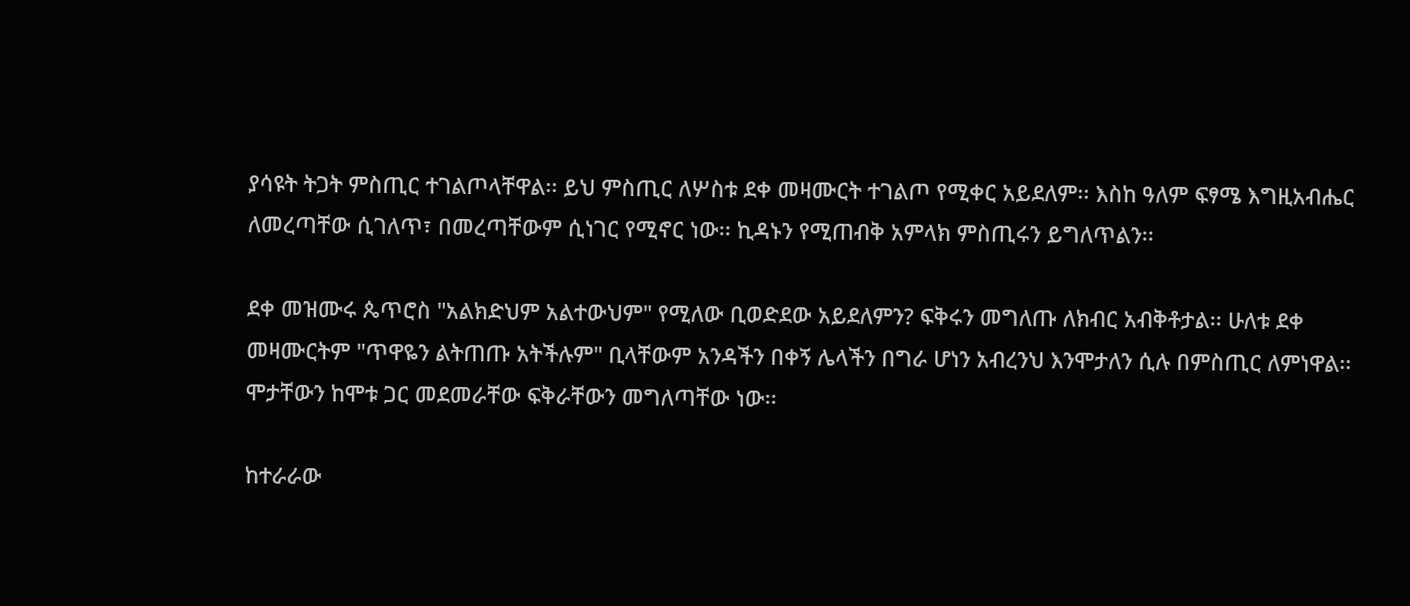ያሳዩት ትጋት ምስጢር ተገልጦላቸዋል፡፡ ይህ ምስጢር ለሦስቱ ደቀ መዛሙርት ተገልጦ የሚቀር አይደለም፡፡ እስከ ዓለም ፍፃሜ እግዚአብሔር ለመረጣቸው ሲገለጥ፣ በመረጣቸውም ሲነገር የሚኖር ነው፡፡ ኪዳኑን የሚጠብቅ አምላክ ምስጢሩን ይግለጥልን፡፡

ደቀ መዝሙሩ ጴጥሮስ "አልክድህም አልተውህም" የሚለው ቢወድደው አይደለምን? ፍቅሩን መግለጡ ለክብር አብቅቶታል፡፡ ሁለቱ ደቀ መዛሙርትም "ጥዋዬን ልትጠጡ አትችሉም" ቢላቸውም አንዳችን በቀኝ ሌላችን በግራ ሆነን አብረንህ እንሞታለን ሲሉ በምስጢር ለምነዋል፡፡ ሞታቸውን ከሞቱ ጋር መደመራቸው ፍቅራቸውን መግለጣቸው ነው፡፡

ከተራራው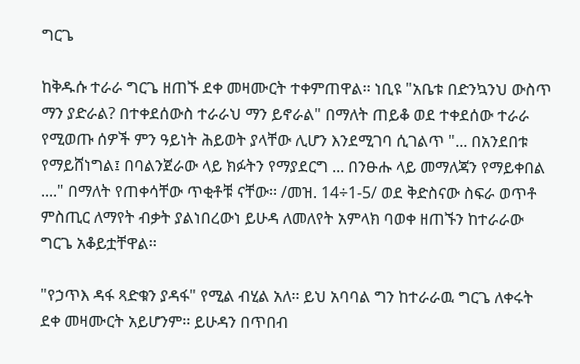ግርጌ

ከቅዱሱ ተራራ ግርጌ ዘጠኙ ደቀ መዛሙርት ተቀምጠዋል፡፡ ነቢዩ "አቤቱ በድንኳንህ ውስጥ ማን ያድራል? በተቀደሰውስ ተራራህ ማን ይኖራል" በማለት ጠይቆ ወደ ተቀደሰው ተራራ የሚወጡ ሰዎች ምን ዓይነት ሕይወት ያላቸው ሊሆን እንደሚገባ ሲገልጥ "... በአንደበቱ የማይሸነግል፤ በባልንጀራው ላይ ክፉትን የማያደርግ ... በንፁሑ ላይ መማለጃን የማይቀበል ...." በማለት የጠቀሳቸው ጥቂቶቹ ናቸው፡፡ /መዝ. 14÷1-5/ ወደ ቅድስናው ስፍራ ወጥቶ ምስጢር ለማየት ብቃት ያልነበረውነ ይሁዳ ለመለየት አምላክ ባወቀ ዘጠኙን ከተራራው ግርጌ አቆይቷቸዋል፡፡

"የኃጥእ ዳፋ ጻድቁን ያዳፋ" የሚል ብሂል አለ፡፡ ይህ አባባል ግን ከተራራዉ ግርጌ ለቀሩት ደቀ መዛሙርት አይሆንም፡፡ ይሁዳን በጥበብ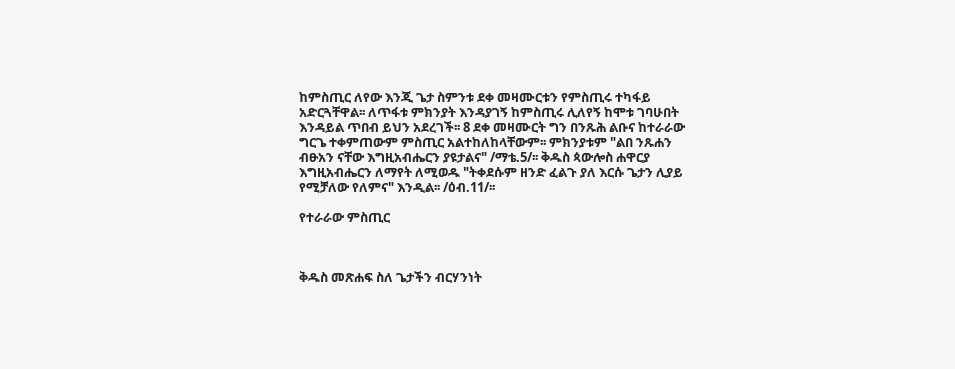ከምስጢር ለየው እንጂ ጌታ ስምንቱ ደቀ መዛሙርቱን የምስጢሩ ተካፋይ አድርጓቸዋል፡፡ ለጥፋቱ ምክንያት እንዳያገኝ ከምስጢሩ ሊለየኝ ከሞቱ ገባሁበት እንዳይል ጥበብ ይህን አደረገች፡፡ 8 ደቀ መዛሙርት ግን በንጹሕ ልቡና ከተራራው ግርጌ ተቀምጠውም ምስጢር አልተከለከላቸውም፡፡ ምክንያቱም "ልበ ንጹሐን ብፁአን ናቸው እግዚአብሔርን ያዩታልና" /ማቴ.5/፡፡ ቅዱስ ጳውሎስ ሐዋርያ እግዚአብሔርን ለማየት ለሚወዱ "ትቀደሱም ዘንድ ፈልጉ ያለ እርሱ ጌታን ሊያይ የሚቻለው የለምና" እንዲል፡፡ /ዕብ.11/፡፡

የተራራው ምስጢር



ቅዱስ መጽሐፍ ስለ ጌታችን ብርሃንነት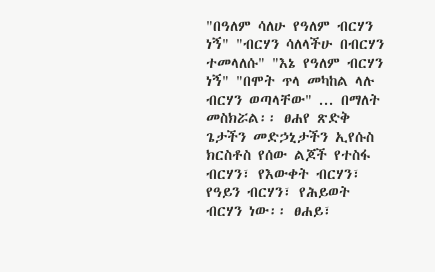"በዓለም ሳለሁ የዓለም ብርሃን ነኝ" "ብርሃን ሳለላችሁ በብርሃን ተመላለሱ" "እኔ የዓለም ብርሃን ነኝ" "በሞት ጥላ መካከል ላሉ ብርሃን ወጣላቸው" ... በማለት መስክሯል፡፡ ፀሐየ ጽድቅ ጌታችን መድኃኒታችን ኢየሱስ ክርስቶስ የሰው ልጆች የተስፋ ብርሃን፣ የእውቀት ብርሃን፣ የዓይን ብርሃን፣ የሕይወት ብርሃን ነው፡፡ ፀሐይ፣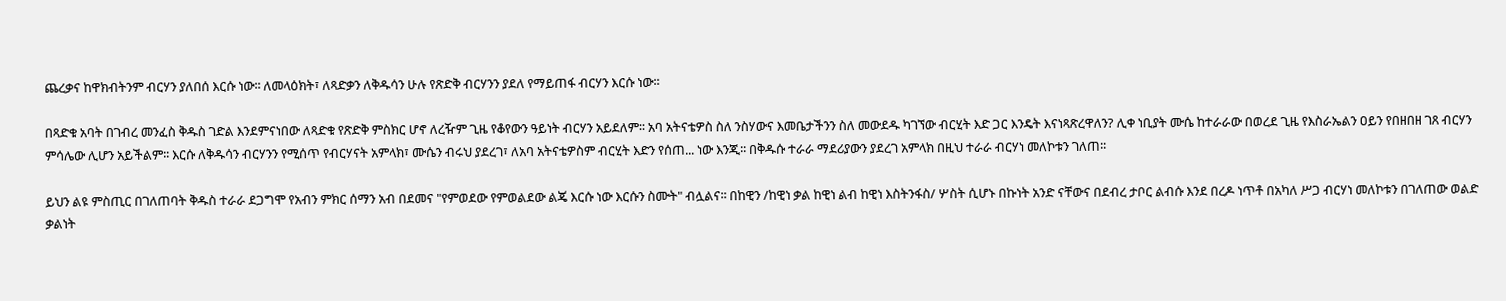ጨረቃና ከዋክብትንም ብርሃን ያለበሰ እርሱ ነው፡፡ ለመላዕክት፣ ለጻድቃን ለቅዱሳን ሁሉ የጽድቅ ብርሃንን ያደለ የማይጠፋ ብርሃን እርሱ ነው፡፡

በጻድቁ አባት በገብረ መንፈስ ቅዱስ ገድል እንደምናነበው ለጻድቁ የጽድቅ ምስክር ሆኖ ለረዥም ጊዜ የቆየውን ዓይነት ብርሃን አይደለም፡፡ አባ አትናቴዎስ ስለ ንስሃውና እመቤታችንን ስለ መውደዱ ካገኘው ብርሂት እድ ጋር እንዴት እናነጻጽረዋለን? ሊቀ ነቢያት ሙሴ ከተራራው በወረደ ጊዜ የእስራኤልን ዐይን የበዘበዘ ገጸ ብርሃን ምሳሌው ሊሆን አይችልም፡፡ እርሱ ለቅዱሳን ብርሃንን የሚሰጥ የብርሃናት አምላክ፣ ሙሴን ብሩህ ያደረገ፣ ለአባ አትናቴዎስም ብርሂት እድን የሰጠ... ነው እንጂ፡፡ በቅዱሱ ተራራ ማደሪያውን ያደረገ አምላክ በዚህ ተራራ ብርሃነ መለኮቱን ገለጠ፡፡

ይህን ልዩ ምስጢር በገለጠባት ቅዱስ ተራራ ደጋግሞ የአብን ምክር ሰማን አብ በደመና "የምወደው የምወልደው ልጄ እርሱ ነው እርሱን ስሙት" ብሏልና፡፡ በከዊን /ከዊነ ቃል ከዊነ ልብ ከዊነ እስትንፋስ/ ሦስት ሲሆኑ በኩነት አንድ ናቸውና በደብረ ታቦር ልብሱ እንደ በረዶ ነጥቶ በአካለ ሥጋ ብርሃነ መለኮቱን በገለጠው ወልድ ቃልነት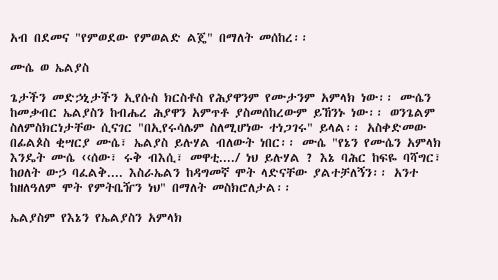አብ በደመና "የምወደው የምወልድ ልጄ" በማለት መሰከረ፡፡

ሙሴ ወ ኤልያስ

ጌታችን መድኃኒታችን ኢየሱስ ክርስቶስ የሕያዋንም የሙታንም አምላክ ነው፡፡ ሙሴን ከመቃብር ኤልያስን ከብሔረ ሕያዋን አምጥቶ ያስመሰከረውም ይኸንኑ ነው፡፡ ወንጌልም ስለምስክርነታቸው ሲናገር "በኢየሩሳሌም ስለሚሆነው ተነጋገሩ" ይላል፡፡ አስቀድመው በፊልጶስ ቂሣርያ ሙሴ፣ ኤልያስ ይሉሃል ብለውት ነበር፡፡ ሙሴ "የኔን የሙሴን አምላክ እንዴት ሙሴ ‹‹ሰው፣ ሩቅ ብእሲ፣ መዋቲ..../ ነህ ይሉሃል ? እኔ ባሕር ከፍዬ ባሻግር፣ ከዐለት ውኃ ባፈልቅ.... እስራኤልን ከዳግመኛ ሞት ላድናቸው ያልተቻለኝን፡፡ አንተ ከዘለዓለም ሞት የምትቤዥን ነህ" በማለት መስክሮለታል፡፡

ኤልያስም የእኔን የኤልያስን አምላክ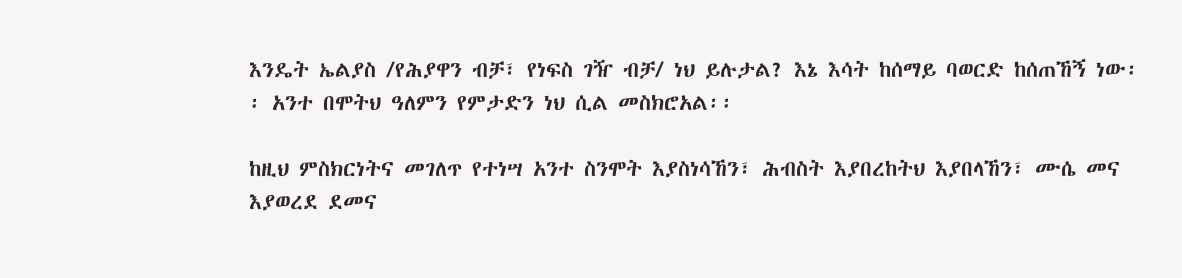እንዴት ኤልያስ /የሕያዋን ብቻ፣ የነፍስ ገዥ ብቻ/ ነህ ይሉታል? እኔ እሳት ከሰማይ ባወርድ ከሰጠኸኝ ነው፡፡ አንተ በሞትህ ዓለምን የምታድን ነህ ሲል መስክሮአል፡፡

ከዚህ ምስክርነትና መገለጥ የተነሣ አንተ ስንሞት እያስነሳኸን፣ ሕብስት እያበረከትህ እያበላኸን፣ ሙሴ መና እያወረደ ደመና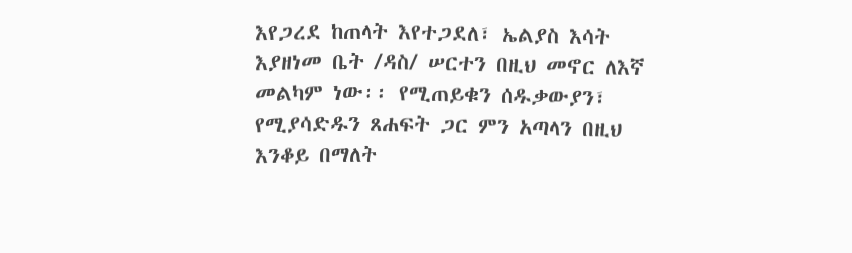እየጋረደ ከጠላት እየተጋደለ፣ ኤልያስ እሳት እያዘነመ ቤት /ዳስ/ ሠርተን በዚህ መኖር ለእኛ መልካም ነው፡፡ የሚጠይቁን ሰዱቃውያን፣ የሚያሳድዱን ጸሐፍት ጋር ምን አጣላን በዚህ እንቆይ በማለት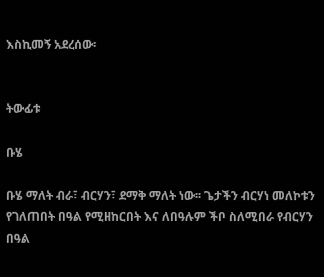እስኪመኝ አደረሰው፡


ትውፊቱ

ቡሄ

ቡሄ ማለት ብራ፣ ብርሃን፣ ደማቅ ማለት ነው፡፡ ጌታችን ብርሃነ መለኮቱን የገለጠበት በዓል የሚዘከርበት እና ለበዓሉም ችቦ ስለሚበራ የብርሃን በዓል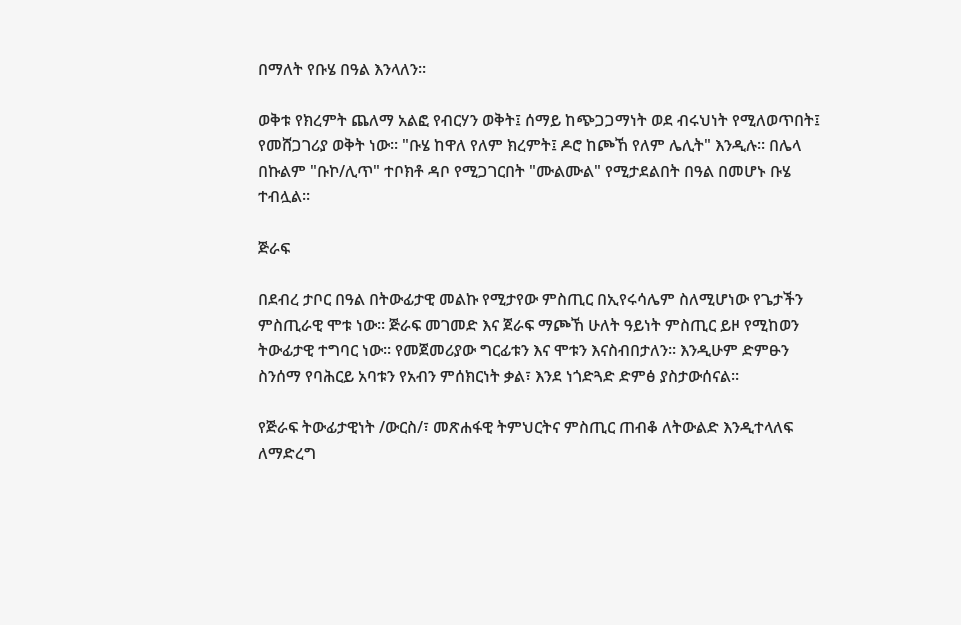በማለት የቡሄ በዓል እንላለን፡፡

ወቅቱ የክረምት ጨለማ አልፎ የብርሃን ወቅት፤ ሰማይ ከጭጋጋማነት ወደ ብሩህነት የሚለወጥበት፤ የመሸጋገሪያ ወቅት ነው፡፡ "ቡሄ ከዋለ የለም ክረምት፤ ዶሮ ከጮኸ የለም ሌሊት" እንዲሉ፡፡ በሌላ በኩልም "ቡኮ/ሊጥ" ተቦክቶ ዳቦ የሚጋገርበት "ሙልሙል" የሚታደልበት በዓል በመሆኑ ቡሄ ተብሏል፡፡

ጅራፍ

በደብረ ታቦር በዓል በትውፊታዊ መልኩ የሚታየው ምስጢር በኢየሩሳሌም ስለሚሆነው የጌታችን ምስጢራዊ ሞቱ ነው፡፡ ጅራፍ መገመድ እና ጀራፍ ማጮኸ ሁለት ዓይነት ምስጢር ይዞ የሚከወን ትውፊታዊ ተግባር ነው፡፡ የመጀመሪያው ግርፊቱን እና ሞቱን እናስብበታለን፡፡ እንዲሁም ድምፁን ስንሰማ የባሕርይ አባቱን የአብን ምሰክርነት ቃል፣ እንደ ነጎድጓድ ድምፅ ያስታውሰናል፡፡

የጅራፍ ትውፊታዊነት /ውርስ/፣ መጽሐፋዊ ትምህርትና ምስጢር ጠብቆ ለትውልድ እንዲተላለፍ ለማድረግ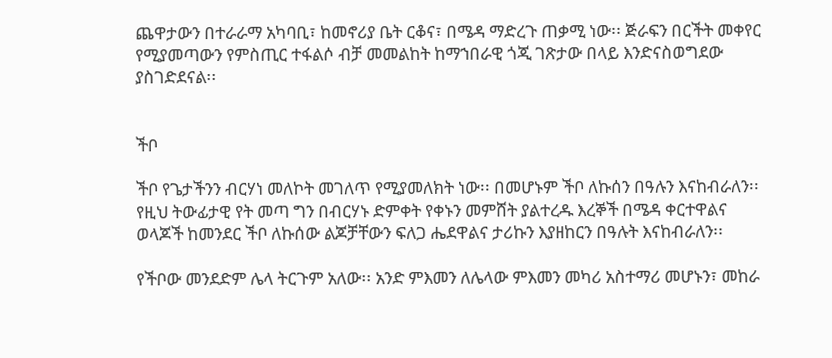ጨዋታውን በተራራማ አካባቢ፣ ከመኖሪያ ቤት ርቆና፣ በሜዳ ማድረጉ ጠቃሚ ነው፡፡ ጅራፍን በርችት መቀየር የሚያመጣውን የምስጢር ተፋልሶ ብቻ መመልከት ከማኀበራዊ ጎጂ ገጽታው በላይ እንድናስወግደው ያስገድደናል፡፡


ችቦ

ችቦ የጌታችንን ብርሃነ መለኮት መገለጥ የሚያመለክት ነው፡፡ በመሆኑም ችቦ ለኩሰን በዓሉን እናከብራለን፡፡ የዚህ ትውፊታዊ የት መጣ ግን በብርሃኑ ድምቀት የቀኑን መምሸት ያልተረዱ እረኞች በሜዳ ቀርተዋልና ወላጆች ከመንደር ችቦ ለኩሰው ልጆቻቸውን ፍለጋ ሔደዋልና ታሪኩን እያዘከርን በዓሉት እናከብራለን፡፡

የችቦው መንደድም ሌላ ትርጉም አለው፡፡ አንድ ምእመን ለሌላው ምእመን መካሪ አስተማሪ መሆኑን፣ መከራ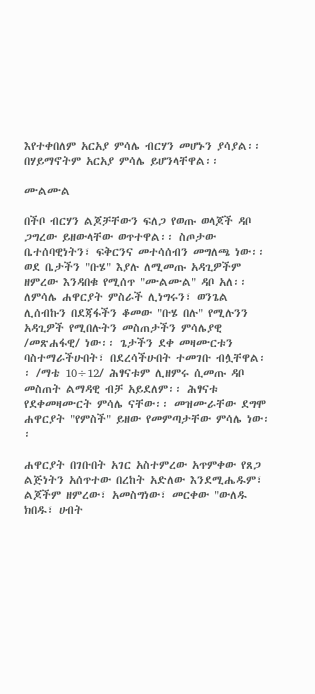እየተቀበለም አርአያ ምሳሌ ብርሃን መሆኑን ያሳያል፡፡ በሃይማኖትም አርአያ ምሳሌ ይሆንላቸዋል፡፡

ሙልሙል

በችቦ ብርሃን ልጆቻቸውን ፍለጋ የወጡ ወላጆች ዳቦ ጋግረው ይዘውላቸው ወጥተዋል፡፡ ስጦታው ቤተሰባዊነትን፣ ፍቅርንና መተሳሰብን መግለጫ ነው፡፡ ወደ ቤታችን "ቡሄ" እያሉ ለሚመጡ አዳጊዎችም ዘምረው እንዳበቁ የሚሰጥ "ሙልሙል" ዳቦ አለ፡፡ ለምሳሌ ሐዋርያት ምስራች ሊነግሩን፣ ወንጌል ሊሰብኩን በደጃፋችን ቆመው "ቡሄ በሉ" የሚሉንን አዳጊዎች የሚበሉትን መስጠታችን ምሳሌያዊ /መጽሐፋዊ/ ነው፡፡ ጌታችን ደቀ መዛሙርቱን ባስተማራችሁበት፣ በደረሳችሁበት ተመገቡ ብሏቸዋል፡፡ /ማቴ 10÷12/ ሕፃናቱም ሊዘምሩ ሲመጡ ዳቦ መስጠት ልማዳዊ ብቻ አይደለም፡፡ ሕፃናቱ የደቀመዛሙርት ምሳሌ ናቸው፡፡ መዝሙራቸው ደግሞ ሐዋርያት "የምስች" ይዘው የመምጣታቸው ምሳሌ ነው፡፡

ሐዋርያት በገቡበት አገር አስተምረው አጥምቀው የጸጋ ልጅነትን አሰጥተው በረከት አድለው እንደሚሔዱም፣ ልጆችም ዘምረው፣ አመስግነው፣ መርቀው "ውለዱ ክበዱ፣ ሀብት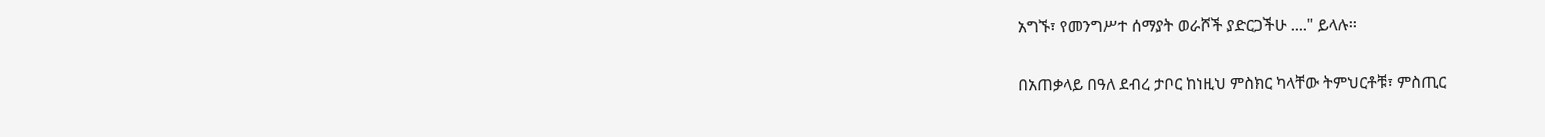አግኙ፣ የመንግሥተ ሰማያት ወራሾች ያድርጋችሁ ...." ይላሉ፡፡

በአጠቃላይ በዓለ ደብረ ታቦር ከነዚህ ምስክር ካላቸው ትምህርቶቹ፣ ምስጢር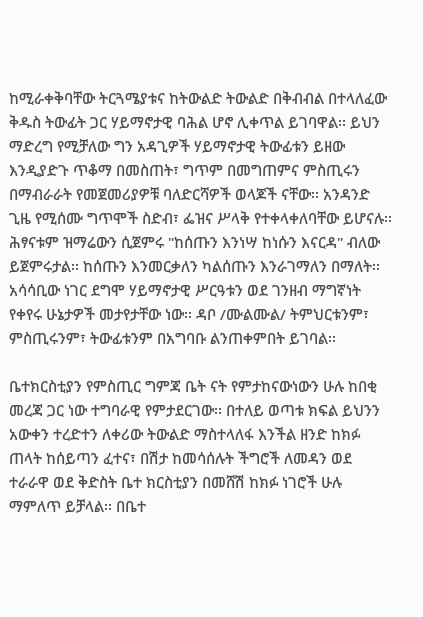ከሚራቀቅባቸው ትርጓሜያቱና ከትውልድ ትውልድ በቅብብል በተላለፈው ቅዱስ ትውፊት ጋር ሃይማኖታዊ ባሕል ሆኖ ሊቀጥል ይገባዋል፡፡ ይህን ማድረግ የሚቻለው ግን አዳጊዎች ሃይማኖታዊ ትውፊቱን ይዘው እንዲያድጉ ጥቆማ በመስጠት፣ ግጥም በመግጠምና ምስጢሩን በማብራራት የመጀመሪያዎቹ ባለድርሻዎች ወላጆች ናቸው፡፡ አንዳንድ ጊዜ የሚሰሙ ግጥሞች ስድብ፣ ፌዝና ሥላቅ የተቀላቀለባቸው ይሆናሉ፡፡ ሕፃናቱም ዝማሬውን ሲጀምሩ "ከሰጡን እንነሣ ከነሱን እናርዳ" ብለው ይጀምሩታል፡፡ ከሰጡን እንመርቃለን ካልሰጡን እንራገማለን በማለት፡፡ አሳሳቢው ነገር ደግሞ ሃይማኖታዊ ሥርዓቱን ወደ ገንዘብ ማግኛነት የቀየሩ ሁኔታዎች መታየታቸው ነው፡፡ ዳቦ /ሙልሙል/ ትምህርቱንም፣ ምስጢሩንም፣ ትውፊቱንም በአግባቡ ልንጠቀምበት ይገባል፡፡

ቤተክርስቲያን የምስጢር ግምጃ ቤት ናት የምታከናውነውን ሁሉ ከበቂ መረጃ ጋር ነው ተግባራዊ የምታደርገው፡፡ በተለይ ወጣቱ ክፍል ይህንን አውቀን ተረድተን ለቀሪው ትውልድ ማስተላለፋ እንችል ዘንድ ከክፉ ጠላት ከሰይጣን ፈተና፣ በሽታ ከመሳሰሉት ችግሮች ለመዳን ወደ ተራራዋ ወደ ቅድስት ቤተ ክርስቲያን በመሸሽ ከክፉ ነገሮች ሁሉ ማምለጥ ይቻላል፡፡ በቤተ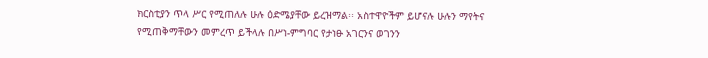ክርስቲያን ጥላ ሥር የሚጠለሉ ሁሉ ዕድሜያቸው ይረዝማል፡፡ አስተዋዮችም ይሆናሉ ሁሉን ማየትና የሚጠቅማቸውን መምረጥ ይችላሉ በሥነ-ምግባር የታነፁ አገርንና ወገንን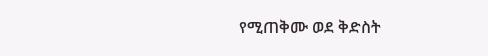የሚጠቅሙ ወደ ቅድስት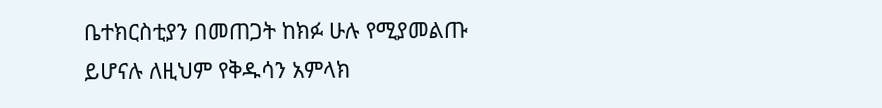ቤተክርስቲያን በመጠጋት ከክፉ ሁሉ የሚያመልጡ ይሆናሉ ለዚህም የቅዱሳን አምላክ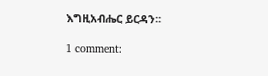እግዚአብሔር ይርዳን፡፡

1 comment: